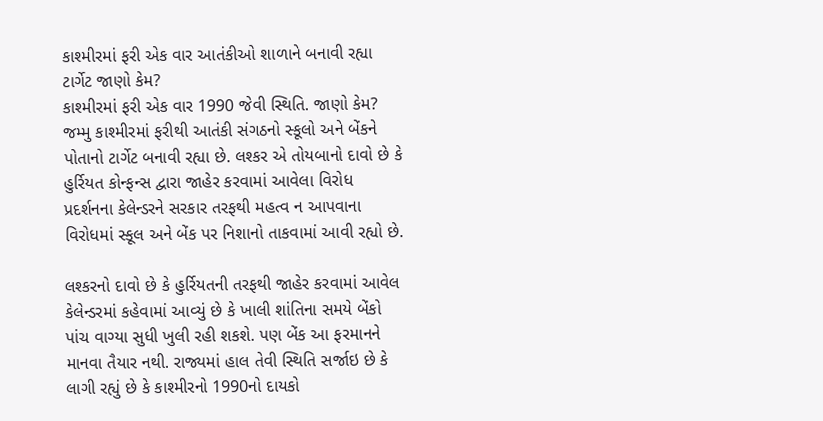કાશ્મીરમાં ફરી એક વાર આતંકીઓ શાળાને બનાવી રહ્યા ટાર્ગેટ જાણો કેમ?
કાશ્મીરમાં ફરી એક વાર 1990 જેવી સ્થિતિ. જાણો કેમ?
જમ્મુ કાશ્મીરમાં ફરીથી આતંકી સંગઠનો સ્કૂલો અને બેંકને પોતાનો ટાર્ગેટ બનાવી રહ્યા છે. લશ્કર એ તોયબાનો દાવો છે કે હુર્રિયત કોન્ફન્સ દ્વારા જાહેર કરવામાં આવેલા વિરોધ પ્રદર્શનના કેલેન્ડરને સરકાર તરફથી મહત્વ ન આપવાના વિરોધમાં સ્કૂલ અને બેંક પર નિશાનો તાકવામાં આવી રહ્યો છે.

લશ્કરનો દાવો છે કે હુર્રિયતની તરફથી જાહેર કરવામાં આવેલ કેલેન્ડરમાં કહેવામાં આવ્યું છે કે ખાલી શાંતિના સમયે બેંકો પાંચ વાગ્યા સુધી ખુલી રહી શકશે. પણ બેંક આ ફરમાનને માનવા તૈયાર નથી. રાજ્યમાં હાલ તેવી સ્થિતિ સર્જાઇ છે કે લાગી રહ્યું છે કે કાશ્મીરનો 1990નો દાયકો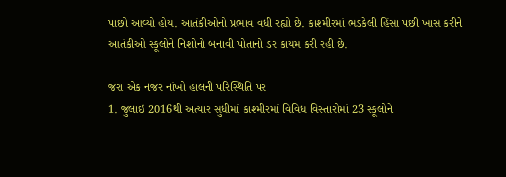પાછો આવ્યો હોય. આતંકીઓનો પ્રભાવ વધી રહ્યો છે. કાશ્મીરમાં ભડકેલી હિંસા પછી ખાસ કરીને આતંકીઓ સ્કૂલોને નિશોનો બનાવી પોતાનો ડર કાયમ કરી રહી છે.

જરા એક નજર નાંખો હાલની પરિસ્થિતિ પર
1. જુલાઇ 2016થી અત્યાર સુધીમાં કાશ્મીરમાં વિવિધ વિસ્તારોમાં 23 સ્કૂલોને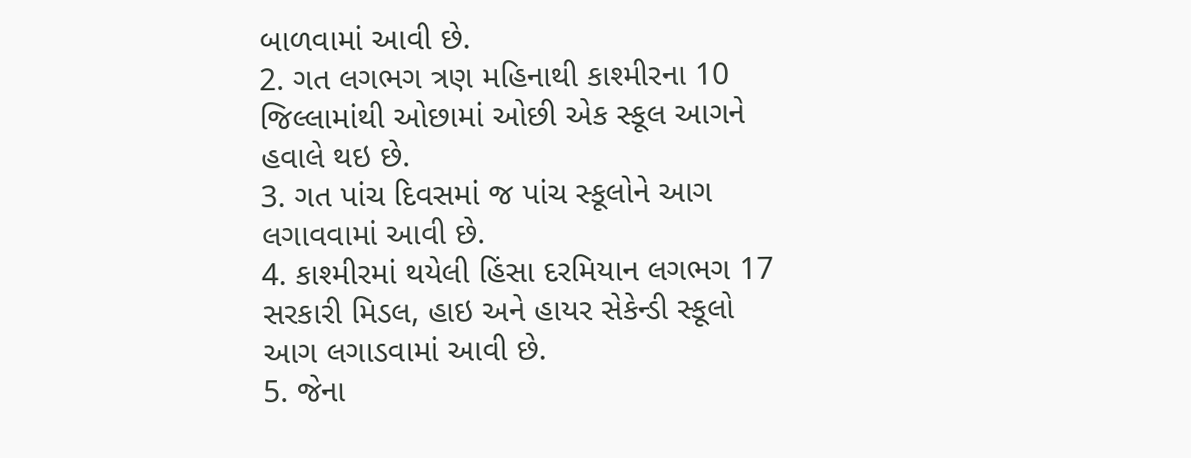બાળવામાં આવી છે.
2. ગત લગભગ ત્રણ મહિનાથી કાશ્મીરના 10 જિલ્લામાંથી ઓછામાં ઓછી એક સ્કૂલ આગને હવાલે થઇ છે.
3. ગત પાંચ દિવસમાં જ પાંચ સ્કૂલોને આગ લગાવવામાં આવી છે.
4. કાશ્મીરમાં થયેલી હિંસા દરમિયાન લગભગ 17 સરકારી મિડલ, હાઇ અને હાયર સેકેન્ડી સ્કૂલો
આગ લગાડવામાં આવી છે.
5. જેના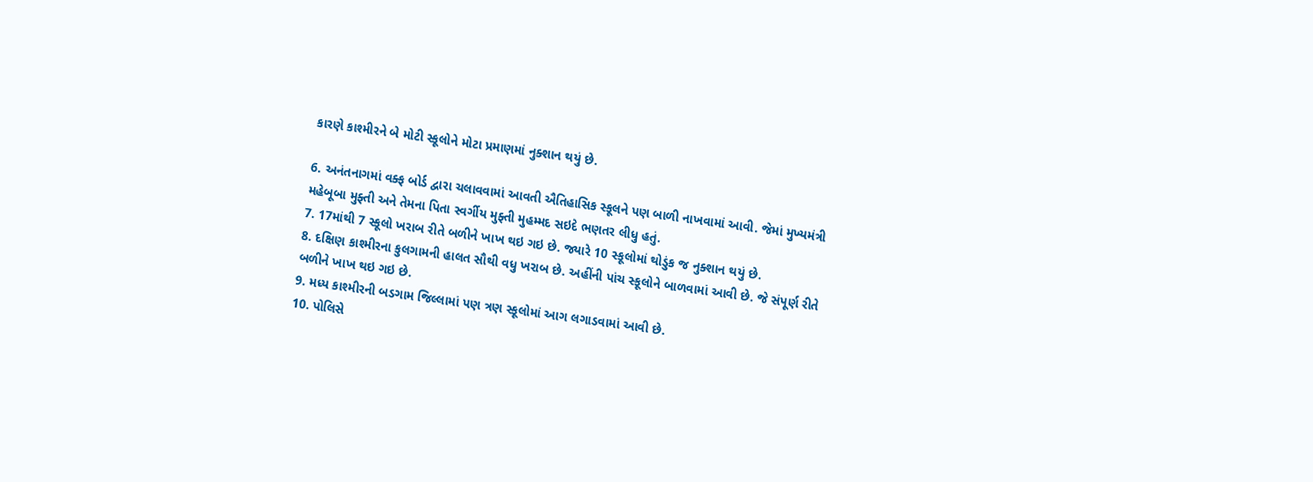કારણે કાશ્મીરને બે મોટી સ્કૂલોને મોટા પ્રમાણમાં નુક્શાન થયું છે.

6. અનંતનાગમાં વક્ફ બોર્ડ દ્વારા ચલાવવામાં આવતી ઐતિહાસિક સ્કૂલને પણ બાળી નાખવામાં આવી. જેમાં મુખ્યમંત્રી મહેબૂબા મુફ્તી અને તેમના પિતા સ્વર્ગીય મુફ્તી મુહમ્મદ સઇદે ભણતર લીધુ હતું.
7. 17માંથી 7 સ્કૂલો ખરાબ રીતે બળીને ખાખ થઇ ગઇ છે. જ્યારે 10 સ્કૂલોમાં થોડુંક જ નુક્શાન થયું છે.
8. દક્ષિણ કાશ્મીરના કુલગામની હાલત સૌથી વધુ ખરાબ છે. અહીંની પાંચ સ્કૂલોને બાળવામાં આવી છે. જે સંપૂર્ણ રીતે બળીને ખાખ થઇ ગઇ છે.
9. મધ્ય કાશ્મીરની બડગામ જિલ્લામાં પણ ત્રણ સ્કૂલોમાં આગ લગાડવામાં આવી છે.
10. પોલિસે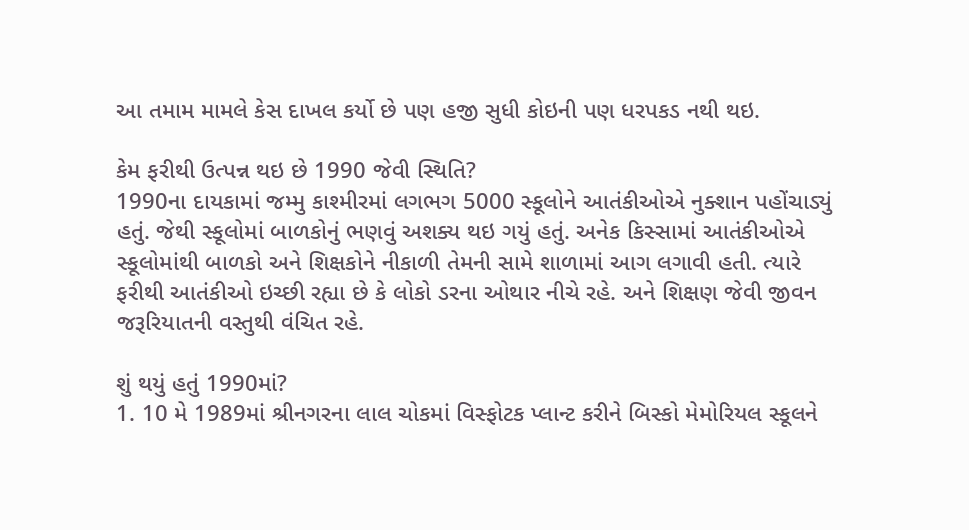આ તમામ મામલે કેસ દાખલ કર્યો છે પણ હજી સુધી કોઇની પણ ધરપકડ નથી થઇ.

કેમ ફરીથી ઉત્પન્ન થઇ છે 1990 જેવી સ્થિતિ?
1990ના દાયકામાં જમ્મુ કાશ્મીરમાં લગભગ 5000 સ્કૂલોને આતંકીઓએ નુક્શાન પહોંચાડ્યું હતું. જેથી સ્કૂલોમાં બાળકોનું ભણવું અશક્ય થઇ ગયું હતું. અનેક કિસ્સામાં આતંકીઓએ સ્કૂલોમાંથી બાળકો અને શિક્ષકોને નીકાળી તેમની સામે શાળામાં આગ લગાવી હતી. ત્યારે ફરીથી આતંકીઓ ઇચ્છી રહ્યા છે કે લોકો ડરના ઓથાર નીચે રહે. અને શિક્ષણ જેવી જીવન જરૂરિયાતની વસ્તુથી વંચિત રહે.

શું થયું હતું 1990માં?
1. 10 મે 1989માં શ્રીનગરના લાલ ચોકમાં વિસ્ફોટક પ્લાન્ટ કરીને બિસ્કો મેમોરિયલ સ્કૂલને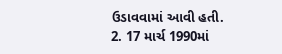ઉડાવવામાં આવી હતી.
2. 17 માર્ચ 1990માં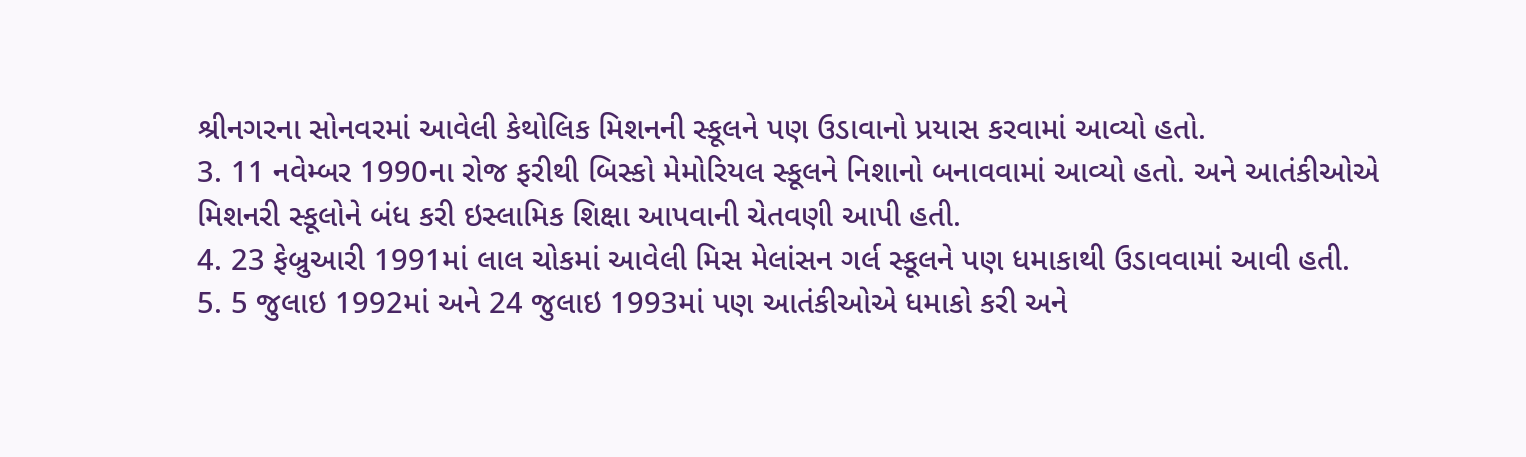શ્રીનગરના સોનવરમાં આવેલી કેથોલિક મિશનની સ્કૂલને પણ ઉડાવાનો પ્રયાસ કરવામાં આવ્યો હતો.
3. 11 નવેમ્બર 1990ના રોજ ફરીથી બિસ્કો મેમોરિયલ સ્કૂલને નિશાનો બનાવવામાં આવ્યો હતો. અને આતંકીઓએ મિશનરી સ્કૂલોને બંધ કરી ઇસ્લામિક શિક્ષા આપવાની ચેતવણી આપી હતી.
4. 23 ફેબ્રુઆરી 1991માં લાલ ચોકમાં આવેલી મિસ મેલાંસન ગર્લ સ્કૂલને પણ ધમાકાથી ઉડાવવામાં આવી હતી.
5. 5 જુલાઇ 1992માં અને 24 જુલાઇ 1993માં પણ આતંકીઓએ ધમાકો કરી અને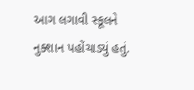આગ લગાવી સ્કૂલને નુક્શાન પહોંચાડ્યું હતું.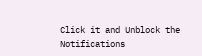Click it and Unblock the Notifications